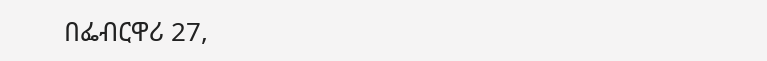በፌብርዋሪ 27,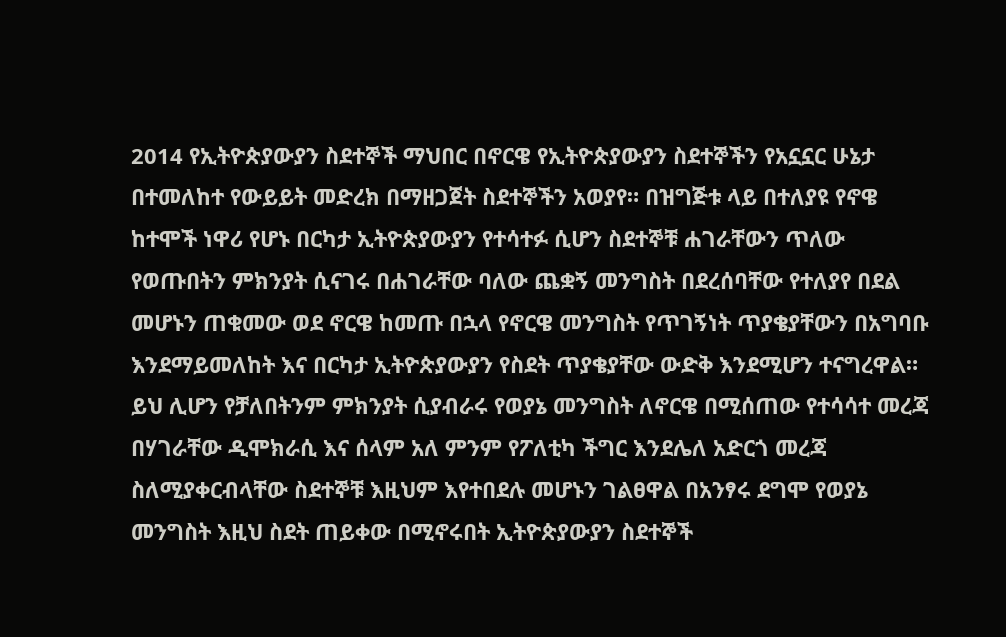2014 የኢትዮጵያውያን ስደተኞች ማህበር በኖርዌ የኢትዮጵያውያን ስደተኞችን የአኗኗር ሁኔታ በተመለከተ የውይይት መድረክ በማዘጋጀት ስደተኞችን አወያየ። በዝግጅቱ ላይ በተለያዩ የኖዌ ከተሞች ነዋሪ የሆኑ በርካታ ኢትዮጵያውያን የተሳተፉ ሲሆን ስደተኞቹ ሐገራቸውን ጥለው የወጡበትን ምክንያት ሲናገሩ በሐገራቸው ባለው ጨቋኝ መንግስት በደረሰባቸው የተለያየ በደል መሆኑን ጠቁመው ወደ ኖርዌ ከመጡ በኋላ የኖርዌ መንግስት የጥገኝነት ጥያቄያቸውን በአግባቡ እንደማይመለከት እና በርካታ ኢትዮጵያውያን የስደት ጥያቄያቸው ውድቅ እንደሚሆን ተናግረዋል።
ይህ ሊሆን የቻለበትንም ምክንያት ሲያብራሩ የወያኔ መንግስት ለኖርዌ በሚሰጠው የተሳሳተ መረጃ በሃገራቸው ዲሞክራሲ እና ሰላም አለ ምንም የፖለቲካ ችግር እንደሌለ አድርጎ መረጃ ስለሚያቀርብላቸው ስደተኞቹ እዚህም እየተበደሉ መሆኑን ገልፀዋል በአንፃሩ ደግሞ የወያኔ መንግስት እዚህ ስደት ጠይቀው በሚኖሩበት ኢትዮጵያውያን ስደተኞች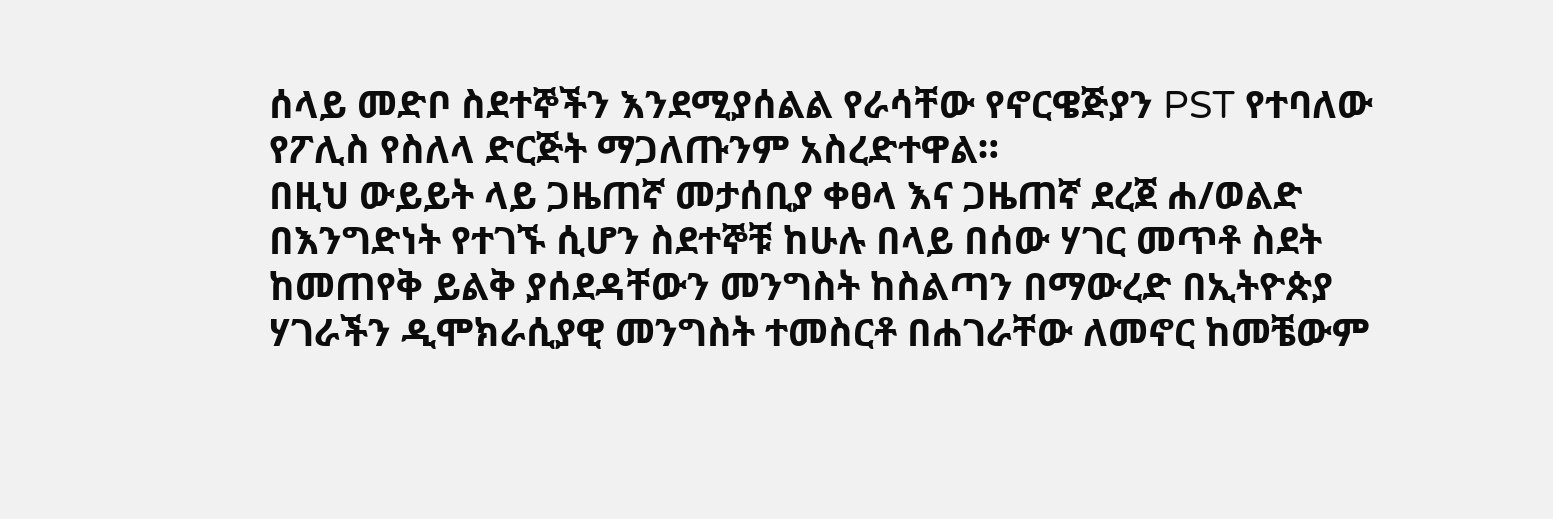ሰላይ መድቦ ስደተኞችን እንደሚያሰልል የራሳቸው የኖርዌጅያን PST የተባለው የፖሊስ የስለላ ድርጅት ማጋለጡንም አስረድተዋል።
በዚህ ውይይት ላይ ጋዜጠኛ መታሰቢያ ቀፀላ እና ጋዜጠኛ ደረጀ ሐ/ወልድ በእንግድነት የተገኙ ሲሆን ስደተኞቹ ከሁሉ በላይ በሰው ሃገር መጥቶ ስደት ከመጠየቅ ይልቅ ያሰደዳቸውን መንግስት ከስልጣን በማውረድ በኢትዮጵያ ሃገራችን ዲሞክራሲያዊ መንግስት ተመስርቶ በሐገራቸው ለመኖር ከመቼውም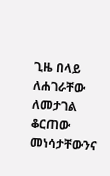ጊዜ በላይ ለሐገራቸው ለመታገል ቆርጠው መነሳታቸውንና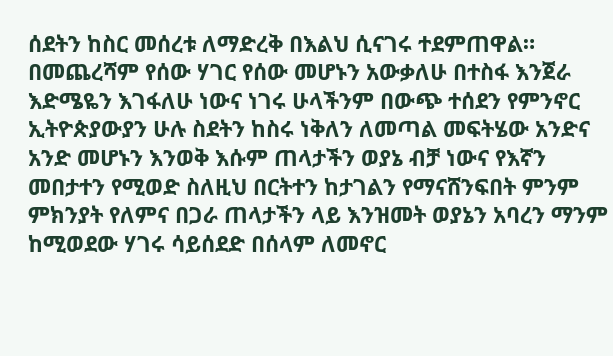ሰደትን ከስር መሰረቱ ለማድረቅ በእልህ ሲናገሩ ተደምጠዋል።
በመጨረሻም የሰው ሃገር የሰው መሆኑን አውቃለሁ በተስፋ እንጀራ እድሜዬን እገፋለሁ ነውና ነገሩ ሁላችንም በውጭ ተሰደን የምንኖር ኢትዮጵያውያን ሁሉ ስደትን ከስሩ ነቅለን ለመጣል መፍትሄው አንድና አንድ መሆኑን እንወቅ እሱም ጠላታችን ወያኔ ብቻ ነውና የእኛን መበታተን የሚወድ ስለዚህ በርትተን ከታገልን የማናሸንፍበት ምንም ምክንያት የለምና በጋራ ጠላታችን ላይ እንዝመት ወያኔን አባረን ማንም ከሚወደው ሃገሩ ሳይሰደድ በሰላም ለመኖር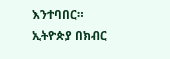እንተባበር።
ኢትዮጵያ በክብር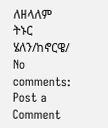ለዘላለም ትኑር
ሄለን/ከኖርዌ/
No comments:
Post a Comment